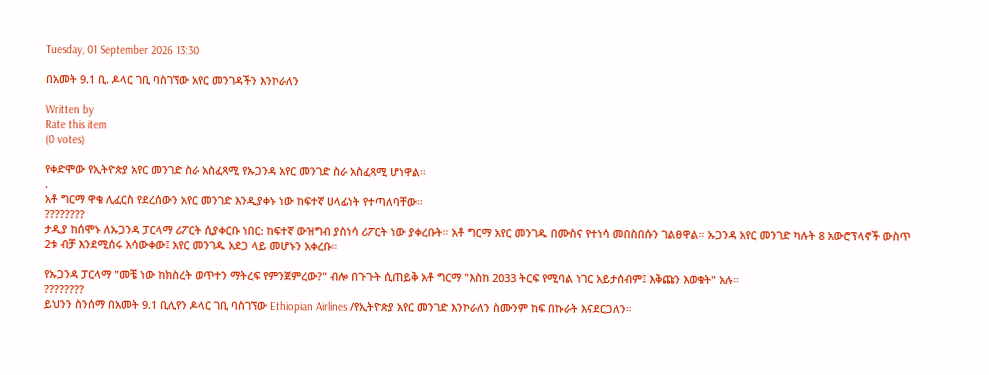Tuesday, 01 September 2026 13:30

በአመት 9.1 ቢ. ዶላር ገቢ ባስገኘው አየር መንገዳችን እንኮራለን

Written by
Rate this item
(0 votes)

የቀድሞው የኢትዮጵያ አየር መንገድ ስራ አስፈጻሚ የኡጋንዳ አየር መንገድ ስራ አስፈጻሚ ሆነዋል።
.
አቶ ግርማ ዋቄ ሊፈርስ የደረሰውን አየር መንገድ እንዲያቀኑ ነው ከፍተኛ ሀላፊነት የተጣለባቸው።
????????
ታዲያ ከሰሞኑ ለኡጋንዳ ፓርላማ ሪፖርት ሲያቀርቡ ነበር: ከፍተኛ ውዝግብ ያስነሳ ሪፖርት ነው ያቀረቡት። አቶ ግርማ አየር መንገዱ በሙስና የተነሳ መበስበሱን ገልፀዋል። ኡጋንዳ አየር መንገድ ካሉት 8 አውሮፕላኖች ውስጥ 2ቱ ብቻ እንደሚሰሩ አሳውቀው፤ አየር መንገዱ አደጋ ላይ መሆኑን አቀረቡ።

የኡጋንዳ ፓርላማ "መቼ ነው ከክስረት ወጥተን ማትረፍ የምንጀምረው?" ብሎ በጉጉት ሲጠይቅ አቶ ግርማ "እስከ 2033 ትርፍ የሚባል ነገር አይታሰብም፤ እቅጩን እወቁት" አሉ።
????????
ይህንን ስንሰማ በአመት 9.1 ቢሊየን ዶላር ገቢ ባስገኘው Ethiopian Airlines /የኢትዮጵያ አየር መንገድ እንኮራለን ስሙንም ከፍ በኩራት እናደርጋለን።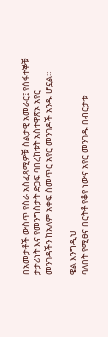በአመታቶች ውስጥ የስራ አስፈጻሚዎቹ ስልታዊ አመራር፤ የሰፋተኞቹ ታታሪነት እና የመንግስታት ድጋፍ ባበረከቱት አስተዋጽኦ አየር መንገዳችን ከአለም አቀፍ ስመጥር አየር መንገዶች አንዱ ሆኗል።

ዌል እንግዲህ
ባለበት የሚፀና በርትቶ የቆየ ነውና አየር መንገዱ በብርታቱ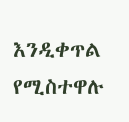እንዲቀጥል የሚስተዋሉ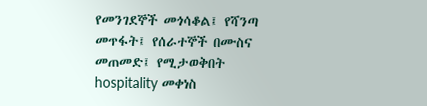የመንገደኞች መጎሳቆል፤ የሻንጣ መጥፋት፤ የሰራተኞች በሙስና መጠመድ፤ የሚታወቅበት hospitality መቀነስ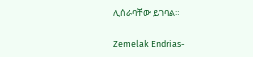ሊሰራባቸው ይገባል።

Zemelak Endrias-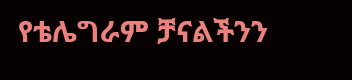የቴሌግራም ቻናልችንን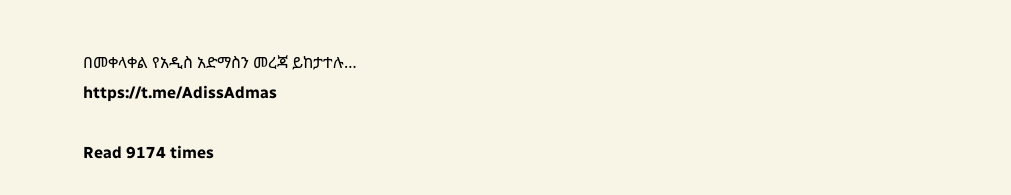በመቀላቀል የአዲስ አድማስን መረጃ ይከታተሉ…
https://t.me/AdissAdmas

Read 9174 times